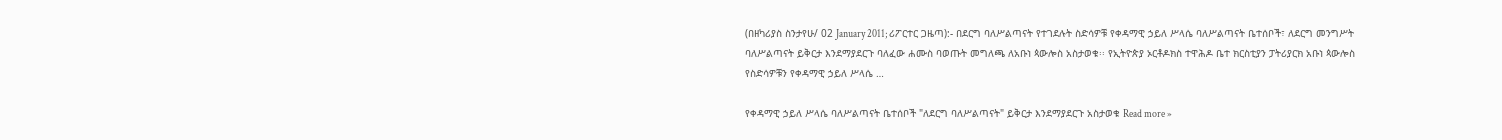(በዘካሪያስ ስንታየሁ/ 02 January 2011; ሪፖርተር ጋዜጣ):- በደርግ ባለሥልጣናት የተገደሉት ስድሳዎቹ የቀዳማዊ ኃይለ ሥላሴ ባለሥልጣናት ቤተሰቦች፣ ለደርግ መንግሥት ባለሥልጣናት ይቅርታ እንደማያደርጉ ባለፈው ሐሙስ ባወጡት መግለጫ ለአቡነ ጳውሎስ አስታወቁ፡፡ የኢትዮጵያ ኦርቶዶክስ ተዋሕዶ ቤተ ክርስቲያን ፓትሪያርክ አቡነ ጳውሎስ የስድሳዎቹን የቀዳማዊ ኃይለ ሥላሴ …

የቀዳማዊ ኃይለ ሥላሴ ባለሥልጣናት ቤተሰቦች "ለደርግ ባለሥልጣናት" ይቅርታ እንደማያደርጉ አስታወቁ Read more »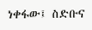ነቀፋው፤ ስድቡና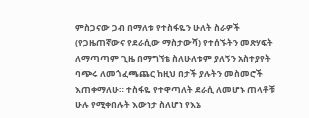ምስጋናው ጋብ በማለቱ የተስፋዬን ሁለት ስራዎች (የጋዜጠኛውና የደራሲው ማስታውሻ) የተሰኙትን መጽሃፍት  ለማጣጣም ጊዜ በማግኘቴ ስለሁለቱም ያለኝን አስተያየት ባጭሩ ለመጎፈጫጨር ከዚህ በታች ያሉትን መስመሮች እጠቀማለሁ። ተስፋዬ የተዋጣለት ደራሲ ለመሆኑ ጠላቶቹ ሁሉ የሚቀበሉት እውነታ ስለሆነ የእኔ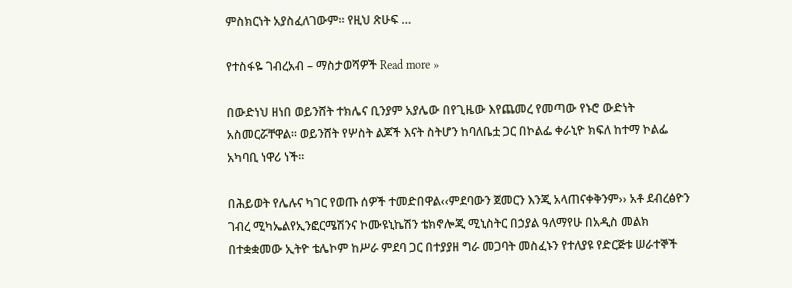ምስክርነት አያስፈለገውም። የዚህ ጽሁፍ …

የተስፋዬ ገብረአብ – ማስታወሻዎች Read more »

በውድነህ ዘነበ ወይንሸት ተክሌና ቢንያም አያሌው በየጊዜው እየጨመረ የመጣው የኑሮ ውድነት አስመርሯቸዋል፡፡ ወይንሸት የሦስት ልጆች እናት ስትሆን ከባለቤቷ ጋር በኮልፌ ቀራኒዮ ክፍለ ከተማ ኮልፌ አካባቢ ነዋሪ ነች፡፡

በሕይወት የሌሉና ካገር የወጡ ሰዎች ተመድበዋል‹‹ምደባውን ጀመርን እንጂ አላጠናቀቅንም›› አቶ ደብረፅዮን ገብረ ሚካኤልየኢንፎርሜሽንና ኮሙዩኒኬሽን ቴክኖሎጂ ሚኒስትር በኃያል ዓለማየሁ በአዲስ መልክ በተቋቋመው ኢትዮ ቴሌኮም ከሥራ ምደባ ጋር በተያያዘ ግራ መጋባት መስፈኑን የተለያዩ የድርጅቱ ሠራተኞች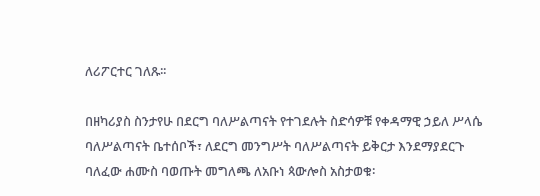ለሪፖርተር ገለጹ፡፡

በዘካሪያስ ስንታየሁ በደርግ ባለሥልጣናት የተገደሉት ስድሳዎቹ የቀዳማዊ ኃይለ ሥላሴ ባለሥልጣናት ቤተሰቦች፣ ለደርግ መንግሥት ባለሥልጣናት ይቅርታ እንደማያደርጉ ባለፈው ሐሙስ ባወጡት መግለጫ ለአቡነ ጳውሎስ አስታወቁ፡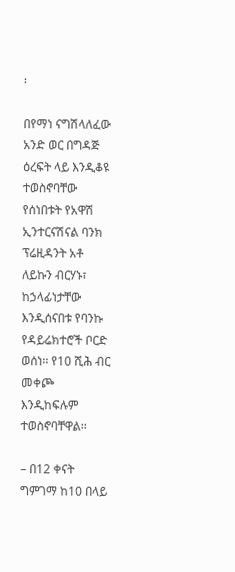፡

በየማነ ናግሽላለፈው አንድ ወር በግዳጅ ዕረፍት ላይ እንዲቆዩ ተወስኖባቸው የሰነበቱት የአዋሽ ኢንተርናሽናል ባንክ ፕሬዚዳንት አቶ ለይኩን ብርሃኑ፣ ከኃላፊነታቸው እንዲሰናበቱ የባንኩ የዳይሬክተሮች ቦርድ ወሰነ፡፡ የ10 ሺሕ ብር መቀጮ እንዲከፍሉም ተወስኖባቸዋል፡፡

– በ12 ቀናት ግምገማ ከ10 በላይ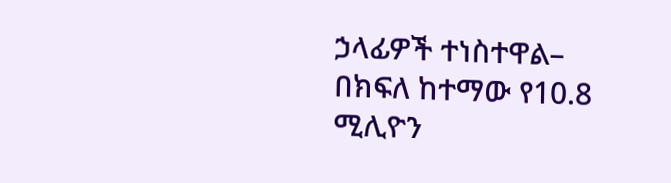ኃላፊዎች ተነስተዋል– በክፍለ ከተማው የ10.8 ሚሊዮን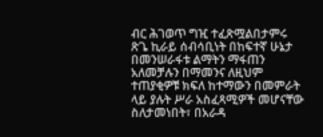ብር ሕገወጥ ግዢ ተፈጽሟልበታምሩ ጽጌ ኪራይ ሰብሳቢነት በከፍተኛ ሁኔታ በመንሠራፋቱ ልማትን ማፋጠን አለመቻሉን በማመንና ለዚህም ተጠያቂዎቹ ክፍለ ከተማውን በመምራት ላይ ያሉት ሥራ አስፈጻሚዎች መሆናቸው ስለታመነበት፣ በአራዳ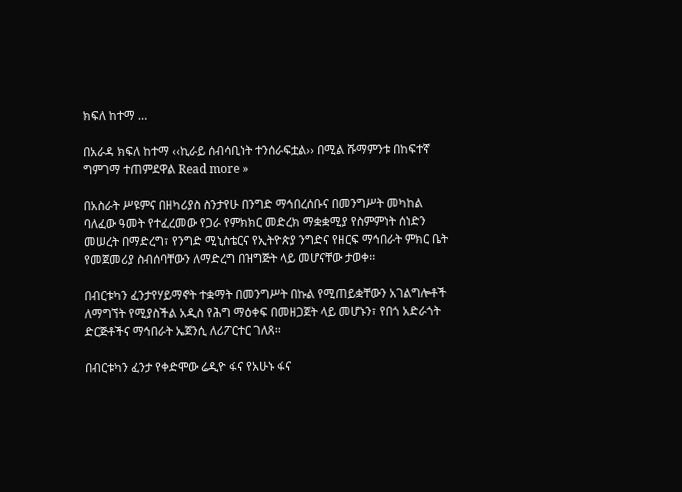ክፍለ ከተማ …

በአራዳ ክፍለ ከተማ ‹‹ኪራይ ሰብሳቢነት ተንሰራፍቷል›› በሚል ሹማምንቱ በከፍተኛ ግምገማ ተጠምደዋል Read more »

በአስራት ሥዩምና በዘካሪያስ ስንታየሁ በንግድ ማኅበረሰቡና በመንግሥት መካከል ባለፈው ዓመት የተፈረመው የጋራ የምክክር መድረክ ማቋቋሚያ የስምምነት ሰነድን መሠረት በማድረግ፣ የንግድ ሚኒስቴርና የኢትዮጵያ ንግድና የዘርፍ ማኅበራት ምክር ቤት የመጀመሪያ ስብሰባቸውን ለማድረግ በዝግጅት ላይ መሆናቸው ታወቀ፡፡

በብርቱካን ፈንታየሃይማኖት ተቋማት በመንግሥት በኩል የሚጠይቋቸውን አገልግሎቶች ለማግኘት የሚያስችል አዲስ የሕግ ማዕቀፍ በመዘጋጀት ላይ መሆኑን፣ የበጎ አድራጎት ድርጅቶችና ማኅበራት ኤጀንሲ ለሪፖርተር ገለጸ፡፡

በብርቱካን ፈንታ የቀድሞው ሬዲዮ ፋና የአሁኑ ፋና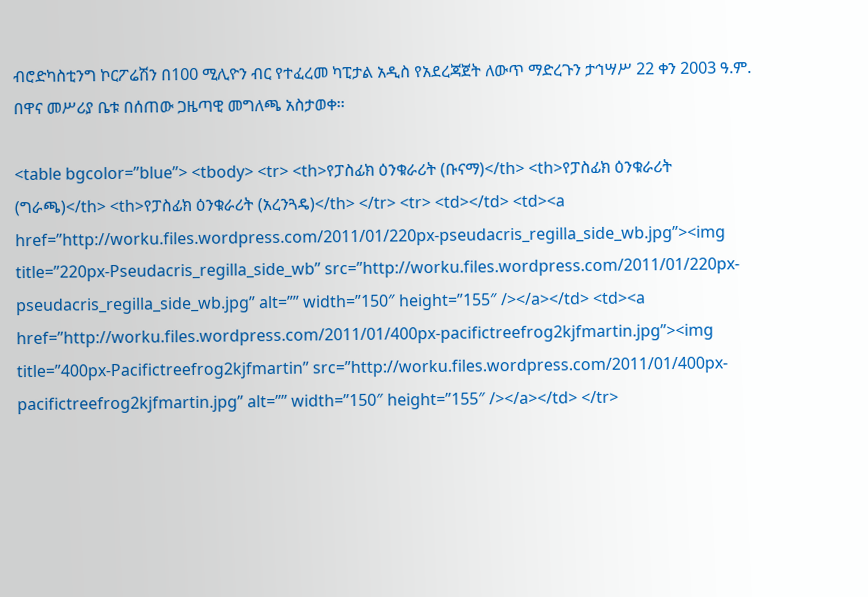ብሮድካስቲንግ ኮርፖሬሽን በ100 ሚሊዮን ብር የተፈረመ ካፒታል አዲስ የአደረጃጀት ለውጥ ማድረጉን ታኅሣሥ 22 ቀን 2003 ዓ.ም. በዋና መሥሪያ ቤቱ በሰጠው ጋዜጣዊ መግለጫ አስታወቀ፡፡

<table bgcolor=”blue”> <tbody> <tr> <th>የፓስፊክ ዕንቁራሪት (ቡናማ)</th> <th>የፓስፊክ ዕንቁራሪት (ግራጫ)</th> <th>የፓስፊክ ዕንቁራሪት (አረንጓዴ)</th> </tr> <tr> <td></td> <td><a href=”http://worku.files.wordpress.com/2011/01/220px-pseudacris_regilla_side_wb.jpg”><img title=”220px-Pseudacris_regilla_side_wb” src=”http://worku.files.wordpress.com/2011/01/220px-pseudacris_regilla_side_wb.jpg” alt=”” width=”150″ height=”155″ /></a></td> <td><a href=”http://worku.files.wordpress.com/2011/01/400px-pacifictreefrog2kjfmartin.jpg”><img title=”400px-Pacifictreefrog2kjfmartin” src=”http://worku.files.wordpress.com/2011/01/400px-pacifictreefrog2kjfmartin.jpg” alt=”” width=”150″ height=”155″ /></a></td> </tr>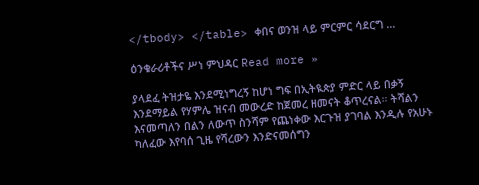</tbody> </table> ቀበና ወንዝ ላይ ምርምር ሳደርግ …

ዕንቁራሪቶችና ሥነ ምህዳር Read more »

ያላደፈ ትዝታዬ እንደሚነግረኝ ከሆነ ግፍ በኢትዪጵያ ምድር ላይ በቃኝ እንደማይል የሃምሌ ዝናብ መውረድ ከጀመረ ዘመናት ቆጥረናል። ትሻልን እናመጣለን በልን ለውጥ ስንሻም የጨነቀው እርጉዝ ያገባል እንዲሉ የአሁኑ ካለፈው እየባሰ ጊዜ የሻረውን እንድናመሰግን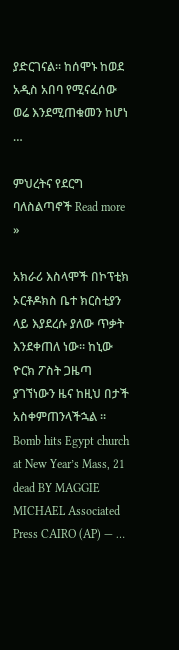ያድርገናል። ከሰሞኑ ከወደ አዲስ አበባ የሚናፈሰው ወሬ እንደሚጠቁመን ከሆነ …

ምህረትና የደርግ ባለስልጣኖች Read more »

አክራሪ እስላሞች በኮፕቲክ ኦርቶዶክስ ቤተ ክርስቲያን ላይ እያደረሱ ያለው ጥቃት እንደቀጠለ ነው። ከኒው ዮርክ ፖስት ጋዜጣ ያገኘነውን ዜና ከዚህ በታች አስቀምጠንላችኋል ።   Bomb hits Egypt church at New Year’s Mass, 21 dead BY MAGGIE MICHAEL Associated Press CAIRO (AP) — …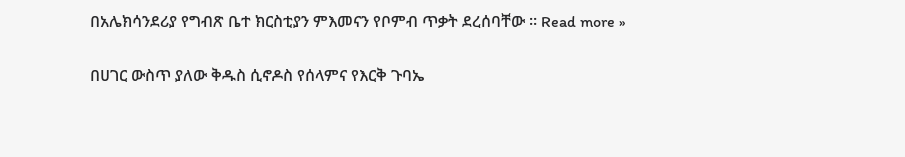በአሌክሳንደሪያ የግብጽ ቤተ ክርስቲያን ምእመናን የቦምብ ጥቃት ደረሰባቸው ። Read more »

በሀገር ውስጥ ያለው ቅዱስ ሲኖዶስ የሰላምና የእርቅ ጉባኤ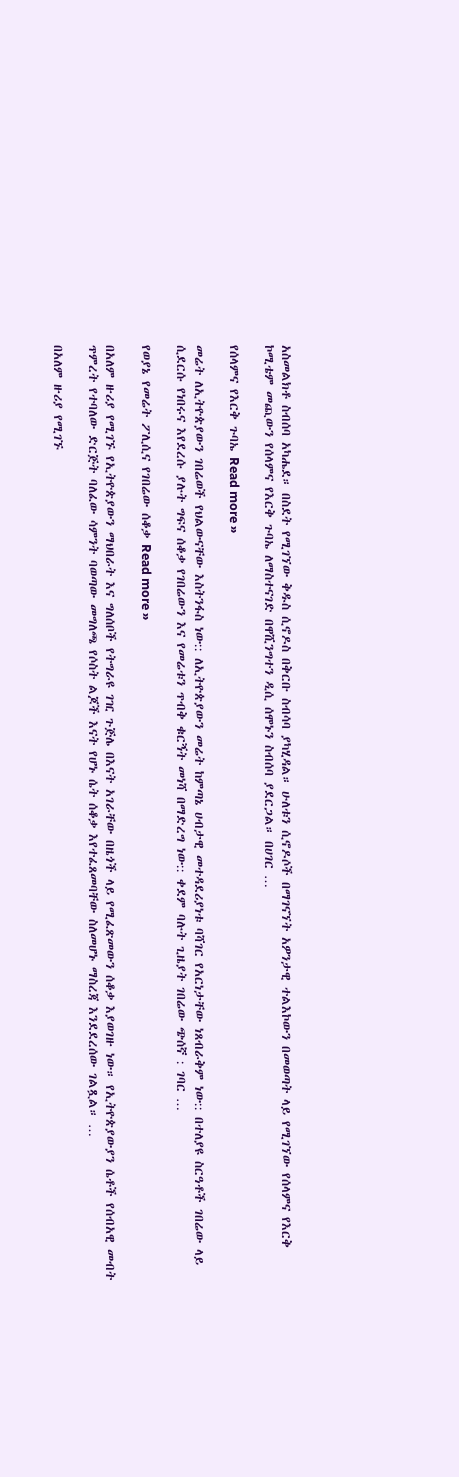አስመልክቶ ስብሰባ አካሔደ። በስደት የሚገኘው ቅዱስ ሲኖዶስ በቅርቡ ስብሳባ ያካሂዳል። ሁለቱን ሲኖዶሶች በማገናኘት አዎንታዊ ተልእኮውን በመወጣት ላይ የሚገኘው የሰላምና የእርቅ ኮሚቴም መጪውን የሰላምና የእርቅ ጉባኤ ለማስተናገድ በዋሺንግተን ዲሲ ሰሞኑን ስብሰባ ያደርጋል። በሀገር …

የሰላምና የእርቅ ጉባኤ Read more »

መሬት ለኢትዮጵያውን ገበሬወች የህልውናቸው እስትንፋስ ነው:: ለኢትዮጵያውን መሬት ከምጣኔ ሀብታዊ መተዳደሪያነቱ ባሻገር የአርነታቸው ነጸብራቅም ነው:: በተለያዩ ስርዓቶች ገበሬው ላይ ሲደርሱ የነበሩና እየደረሱ ያሉት ግፍና ሰቆቃ የገበሬውን እና የመሬቱን ጥብቅ ቁርኝት መነሻ በማድረግ ነው:: ቀደም ባሉት ጊዜያት ገበሬው ጭሰኛ : ገባር …

የወያኔ የመሬት ፖሊሲና የገበሬው ሰቆቃ Read more »

በአለም ዙሪያ የሚገኙ የኢትዮጵያውን ማህበራት እና ግለሰቦች የትግራዩ ገዢ ጉጅሌ በእናት አገራቸው በዜጎች ላይ የሚፈጽመውን ሰቆቃ እያወገዙ ነው። የኢትዮጵያውያን ሴቶች የሰብአዊ መብት ጥምረት የተባለው ድርጅት ባለፈው ሳምንት ባወጣው መግለጫ የሶስት ልጆች እናት የሆኑ ሴት ሰቆቃ እየተፈጸመባቸው ስለመሆኑ ማስረጃ እንደደረሰው ገልጿል። …

በአለም ዙሪያ የሚገኙ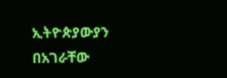ኢትዮጵያውያን በአገራቸው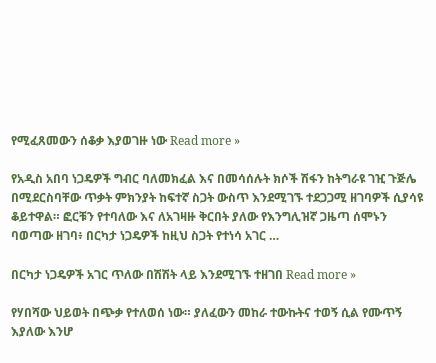የሚፈጸመውን ሰቆቃ እያወገዙ ነው Read more »

የአዲስ አበባ ነጋዴዎች ግብር ባለመክፈል እና በመሳሰሉት ክሶች ሽፋን ከትግራዩ ገዢ ጉጅሌ በሚደርስባቸው ጥቃት ምክንያት ከፍተኛ ስጋት ውስጥ እንደሚገኙ ተደጋጋሚ ዘገባዎች ሲያሳዩ ቆይተዋል። ፎርቹን የተባለው እና ለአገዛዙ ቅርበት ያለው የእንግሊዝኛ ጋዜጣ ሰሞኑን ባወጣው ዘገባ፥ በርካታ ነጋዴዎች ከዚህ ስጋት የተነሳ አገር …

በርካታ ነጋዴዎች አገር ጥለው በሽሽት ላይ እንደሚገኙ ተዘገበ Read more »

የሃበሻው ህይወት በጭቃ የተለወሰ ነው። ያለፈውን መከራ ተውኩትና ተወኝ ሲል የሙጥኝ እያለው እንሆ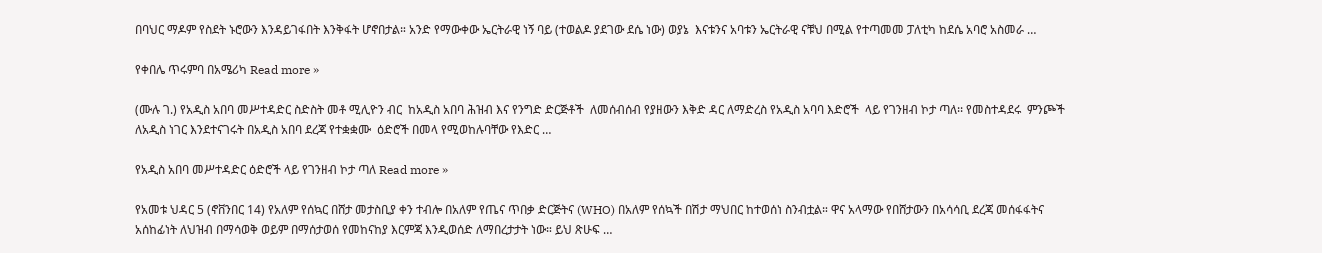በባህር ማዶም የስደት ኑሮውን እንዳይገፋበት እንቅፋት ሆኖበታል። አንድ የማውቀው ኤርትራዊ ነኝ ባይ (ተወልዶ ያደገው ደሴ ነው) ወያኔ  እናቱንና አባቱን ኤርትራዊ ናቹህ በሚል የተጣመመ ፓለቲካ ከደሴ አባሮ አስመራ …

የቀበሌ ጥሩምባ በአሜሪካ Read more »

(ሙሉ ገ.) የአዲስ አበባ መሥተዳድር ስድስት መቶ ሚሊዮን ብር  ከአዲስ አበባ ሕዝብ እና የንግድ ድርጅቶች  ለመሰብሰብ የያዘውን እቅድ ዳር ለማድረስ የአዲስ አባባ እድሮች  ላይ የገንዘብ ኮታ ጣለ፡፡ የመስተዳደሩ  ምንጮች ለአዲስ ነገር እንደተናገሩት በአዲስ አበባ ደረጃ የተቋቋሙ  ዕድሮች በመላ የሚወከሉባቸው የእድር …

የአዲስ አበባ መሥተዳድር ዕድሮች ላይ የገንዘብ ኮታ ጣለ Read more »

የአመቱ ህዳር 5 (ኖቨንበር 14) የአለም የሰኳር በሸታ መታስቢያ ቀን ተብሎ በአለም የጤና ጥበቃ ድርጅትና (WHO) በአለም የሰኳች በሽታ ማህበር ከተወሰነ ስንብቷል። ዋና አላማው የበሸታውን በአሳሳቢ ደረጃ መሰፋፋትና አሰከፊነት ለህዝብ በማሳወቅ ወይም በማሰታወሰ የመከናከያ እርምጃ እንዲወሰድ ለማበረታታት ነው። ይህ ጽሁፍ …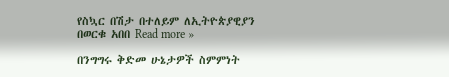የስኳር በሽታ በተለይም ለኢትዮጵያዊያን በወርቁ አበበ Read more »

በንግግሩ ቅድመ ሁኔታዎች ስምምነት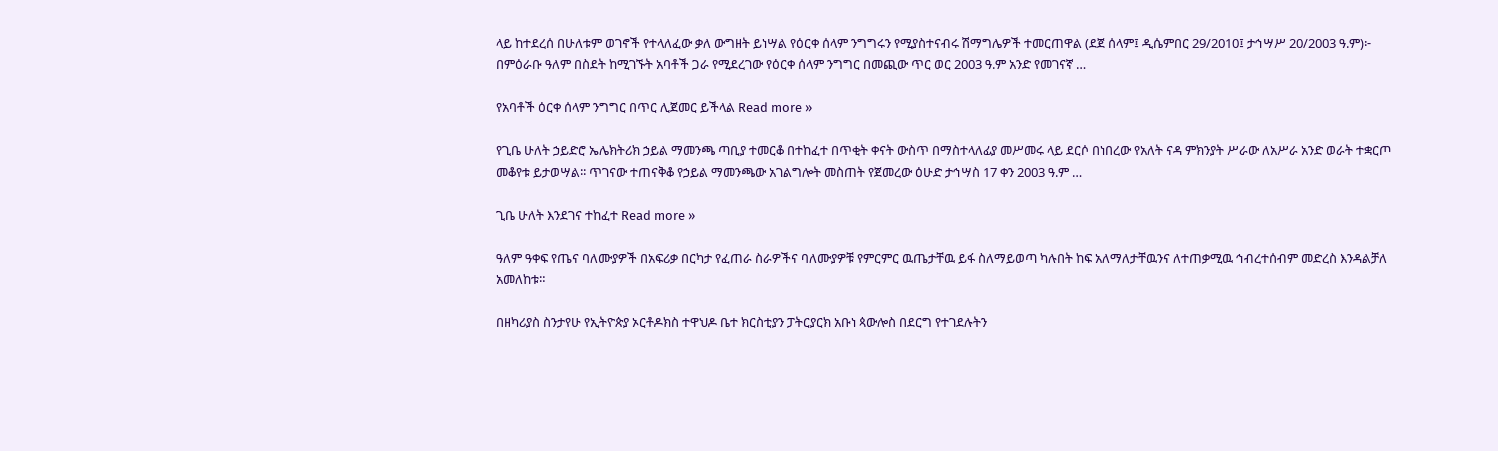ላይ ከተደረሰ በሁለቱም ወገኖች የተላለፈው ቃለ ውግዘት ይነሣል የዕርቀ ሰላም ንግግሩን የሚያስተናብሩ ሽማግሌዎች ተመርጠዋል (ደጀ ሰላም፤ ዲሴምበር 29/2010፤ ታኅሣሥ 20/2003 ዓ.ም)፦ በምዕራቡ ዓለም በስደት ከሚገኙት አባቶች ጋራ የሚደረገው የዕርቀ ሰላም ንግግር በመጪው ጥር ወር 2003 ዓ.ም አንድ የመገናኛ …

የአባቶች ዕርቀ ሰላም ንግግር በጥር ሊጀመር ይችላል Read more »

የጊቤ ሁለት ኃይድሮ ኤሌክትሪክ ኃይል ማመንጫ ጣቢያ ተመርቆ በተከፈተ በጥቂት ቀናት ውስጥ በማስተላለፊያ መሥመሩ ላይ ደርሶ በነበረው የአለት ናዳ ምክንያት ሥራው ለአሥራ አንድ ወራት ተቋርጦ መቆየቱ ይታወሣል፡፡ ጥገናው ተጠናቅቆ የኃይል ማመንጫው አገልግሎት መስጠት የጀመረው ዕሁድ ታኅሣስ 17 ቀን 2003 ዓ.ም …

ጊቤ ሁለት እንደገና ተከፈተ Read more »

ዓለም ዓቀፍ የጤና ባለሙያዎች በአፍሪቃ በርካታ የፈጠራ ስራዎችና ባለሙያዎቹ የምርምር ዉጤታቸዉ ይፋ ስለማይወጣ ካሉበት ከፍ አለማለታቸዉንና ለተጠቃሚዉ ኅብረተሰብም መድረስ እንዳልቻለ አመለከቱ።

በዘካሪያስ ስንታየሁ የኢትዮጵያ ኦርቶዶክስ ተዋህዶ ቤተ ክርስቲያን ፓትርያርክ አቡነ ጳውሎስ በደርግ የተገደሉትን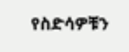የስድሳዎቹን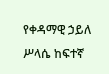የቀዳማዊ ኃይለ ሥላሴ ከፍተኛ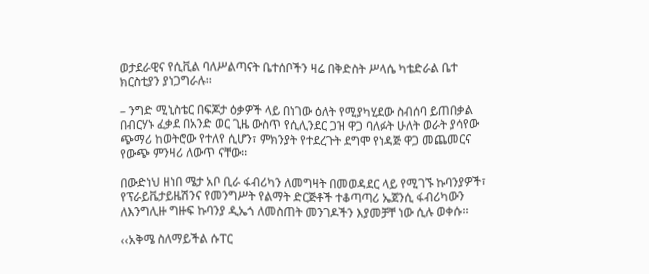ወታደራዊና የሲቪል ባለሥልጣናት ቤተሰቦችን ዛሬ በቅድስት ሥላሴ ካቴድራል ቤተ ክርስቲያን ያነጋግራሉ፡፡

– ንግድ ሚኒስቴር በፍጆታ ዕቃዎች ላይ በነገው ዕለት የሚያካሂደው ስብሰባ ይጠበቃል በብርሃኑ ፈቃደ በአንድ ወር ጊዜ ውስጥ የሲሊንደር ጋዝ ዋጋ ባለፉት ሁለት ወራት ያሳየው ጭማሪ ከወትሮው የተለየ ሲሆን፣ ምክንያት የተደረጉት ደግሞ የነዳጅ ዋጋ መጨመርና የውጭ ምንዛሪ ለውጥ ናቸው፡፡

በውድነህ ዘነበ ሜታ አቦ ቢራ ፋብሪካን ለመግዛት በመወዳደር ላይ የሚገኙ ኩባንያዎች፣ የፕራይቬታይዜሽንና የመንግሥት የልማት ድርጅቶች ተቆጣጣሪ ኤጀንሲ ፋብሪካውን ለእንግሊዙ ግዙፍ ኩባንያ ዲኤጎ ለመስጠት መንገዶችን እያመቻቸ ነው ሲሉ ወቀሱ፡፡

‹‹አቅሜ ስለማይችል ሱፐር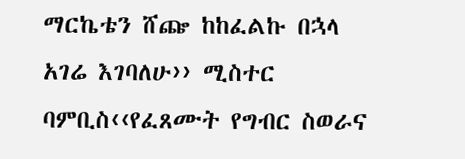ማርኬቴን ሸጬ ከከፈልኩ በኋላ አገሬ እገባለሁ›› ሚስተር ባምቢስ‹‹የፈጸሙት የግብር ስወራና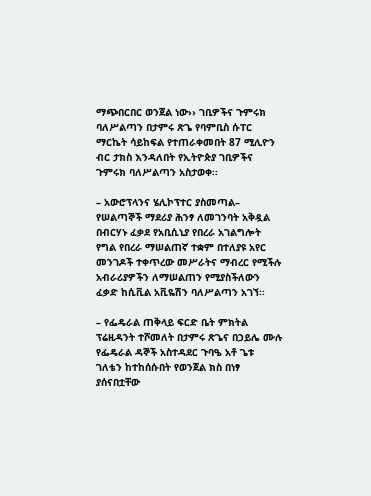ማጭበርበር ወንጀል ነው›› ገቢዎችና ጉምሩክ ባለሥልጣን በታምሩ ጽጌ የባምቢስ ሱፐር ማርኬት ሳይከፍል የተጠራቀመበት 87 ሚሊዮን ብር ታክስ እንዳለበት የኢትዮጵያ ገቢዎችና ጉምሩክ ባለሥልጣን አስታወቀ፡፡

– አውሮፕላንና ሄሊኮፕተር ያስመጣል– የሠልጣኞች ማደሪያ ሕንፃ ለመገንባት አቅዷል በብርሃኑ ፈቃደ የአቢሲኒያ የበረራ አገልግሎት የግል የበረራ ማሠልጠኛ ተቋም በተለያዩ አየር መንገዶች ተቀጥረው መሥራትና ማብረር የሚችሉ አብራሪያዎችን ለማሠልጠን የሚያስችለውን ፈቃድ ከሲቪል አቪዬሽን ባለሥልጣን አገኘ፡፡

– የፌዴራል ጠቅላይ ፍርድ ቤት ምክትል ፕሬዚዳንት ተሾመለት በታምሩ ጽጌና በኃይሌ ሙሉ የፌዴራል ዳኞች አስተዳደር ጉባዔ አቶ ጌቱ ገለቴን ከተከሰሱበት የወንጀል ክስ በነፃ ያሰናበቷቸው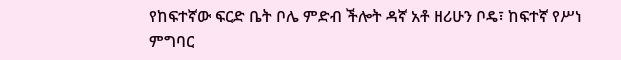የከፍተኛው ፍርድ ቤት ቦሌ ምድብ ችሎት ዳኛ አቶ ዘሪሁን ቦዴ፣ ከፍተኛ የሥነ ምግባር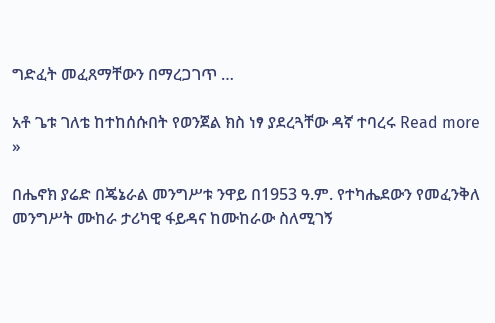ግድፈት መፈጸማቸውን በማረጋገጥ …

አቶ ጌቱ ገለቴ ከተከሰሱበት የወንጀል ክስ ነፃ ያደረጓቸው ዳኛ ተባረሩ Read more »

በሔኖክ ያሬድ በጄኔራል መንግሥቱ ንዋይ በ1953 ዓ.ም. የተካሔደውን የመፈንቅለ መንግሥት ሙከራ ታሪካዊ ፋይዳና ከሙከራው ስለሚገኝ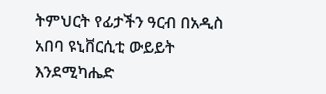ትምህርት የፊታችን ዓርብ በአዲስ አበባ ዩኒቨርሲቲ ውይይት እንደሚካሔድ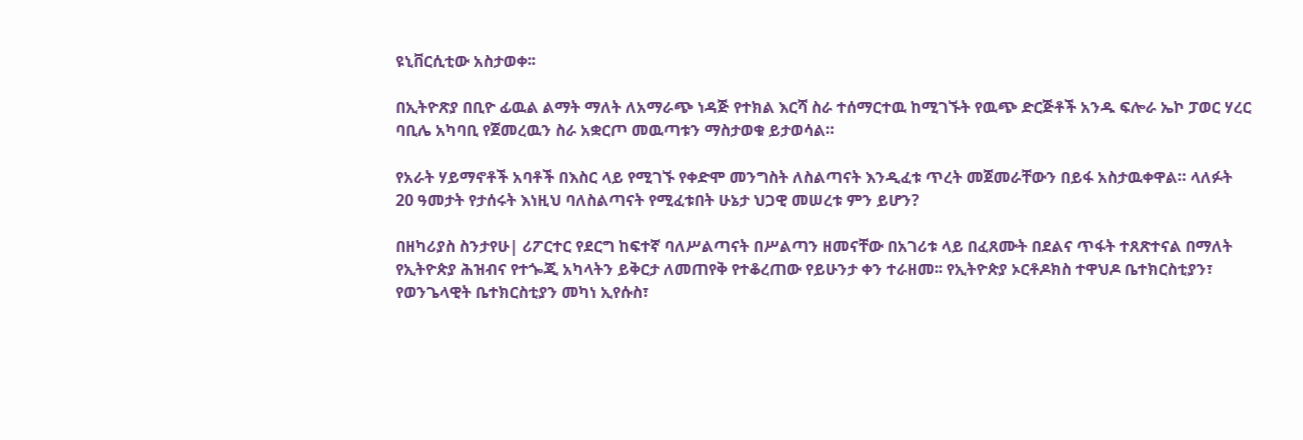ዩኒቨርሲቲው አስታወቀ፡፡

በኢትዮጽያ በቢዮ ፊዉል ልማት ማለት ለአማራጭ ነዳጅ የተክል እርሻ ስራ ተሰማርተዉ ከሚገኙት የዉጭ ድርጅቶች አንዱ ፍሎራ ኤኮ ፓወር ሃረር ባቢሌ አካባቢ የጀመረዉን ስራ አቋርጦ መዉጣቱን ማስታወቁ ይታወሳል።

የአራት ሃይማኖቶች አባቶች በእስር ላይ የሚገኙ የቀድሞ መንግስት ለስልጣናት እንዲፈቱ ጥረት መጀመራቸውን በይፋ አስታዉቀዋል። ላለፉት 20 ዓመታት የታሰሩት እነዚህ ባለስልጣናት የሚፈቱበት ሁኔታ ህጋዊ መሠረቱ ምን ይሆን?

በዘካሪያስ ስንታየሁ| ሪፖርተር የደርግ ከፍተኛ ባለሥልጣናት በሥልጣን ዘመናቸው በአገሪቱ ላይ በፈጸሙት በደልና ጥፋት ተጸጽተናል በማለት የኢትዮጵያ ሕዝብና የተጐጂ አካላትን ይቅርታ ለመጠየቅ የተቆረጠው የይሁንታ ቀን ተራዘመ፡፡ የኢትዮጵያ ኦርቶዶክስ ተዋህዶ ቤተክርስቲያን፣ የወንጌላዊት ቤተክርስቲያን መካነ ኢየሱስ፣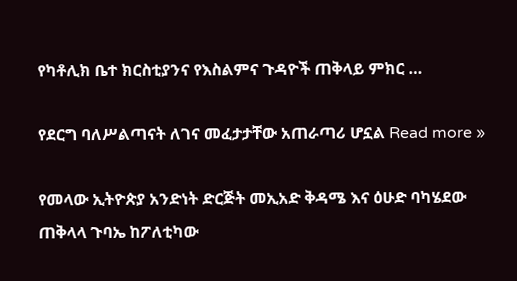የካቶሊክ ቤተ ክርስቲያንና የእስልምና ጉዳዮች ጠቅላይ ምክር …

የደርግ ባለሥልጣናት ለገና መፈታታቸው አጠራጣሪ ሆኗል Read more »

የመላው ኢትዮጵያ አንድነት ድርጅት መኢአድ ቅዳሜ እና ዕሁድ ባካሄደው ጠቅላላ ጉባኤ ከፖለቲካው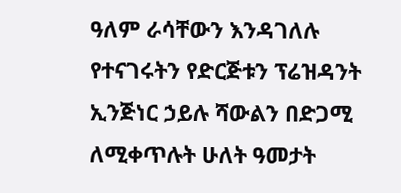ዓለም ራሳቸውን እንዳገለሉ የተናገሩትን የድርጅቱን ፕሬዝዳንት ኢንጅነር ኃይሉ ሻውልን በድጋሚ ለሚቀጥሉት ሁለት ዓመታት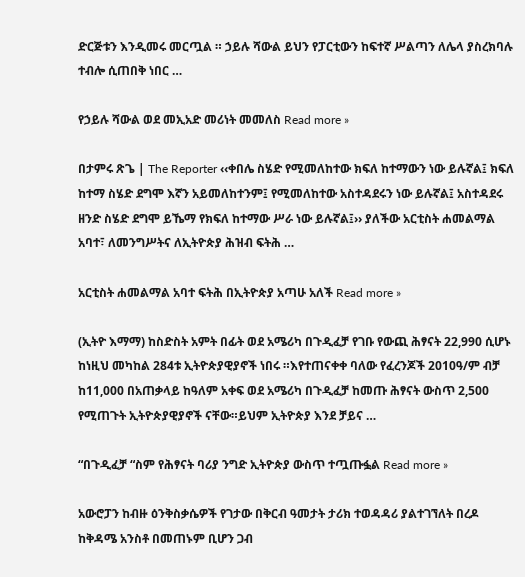ድርጅቱን እንዲመሩ መርጧል ። ኃይሉ ሻውል ይህን የፓርቲውን ከፍተኛ ሥልጣን ለሌላ ያስረክባሉ ተብሎ ሲጠበቅ ነበር …

የኃይሉ ሻውል ወደ መኢአድ መሪነት መመለስ Read more »

በታምሩ ጽጌ | The Reporter ‹‹ቀበሌ ስሄድ የሚመለከተው ክፍለ ከተማውን ነው ይሉኛል፤ ክፍለ ከተማ ስሄድ ደግሞ እኛን አይመለከተንም፤ የሚመለከተው አስተዳደሩን ነው ይሉኛል፤ አስተዳደሩ ዘንድ ስሄድ ደግሞ ይኼማ የክፍለ ከተማው ሥራ ነው ይሉኛል፤›› ያለችው አርቲስት ሐመልማል አባተ፣ ለመንግሥትና ለኢትዮጵያ ሕዝብ ፍትሕ …

አርቲስት ሐመልማል አባተ ፍትሕ በኢትዮጵያ አጣሁ አለች Read more »

(ኢትዮ እማማ) ከስድስት አምት በፊት ወደ አሜሪካ በጉዲፈቻ የገቡ የውጪ ሕፃናት 22,990 ሲሆኑ ከነዚህ መካከል 284ቱ ኢትዮጵያዊያኖች ነበሩ ።እየተጠናቀቀ ባለው የፈረንጆች 2010ዓ/ም ብቻ ከ11,000 በአጠቃላይ ከዓለም አቀፍ ወደ አሜሪካ በጉዲፈቻ ከመጡ ሕፃናት ውስጥ 2,500 የሚጠጉት ኢትዮጵያዊያኖች ናቸው።ይህም ኢትዮጵያ እንደ ቻይና …

“በጉዲፈቻ “ስም የሕፃናት ባሪያ ንግድ ኢትዮጵያ ውስጥ ተጧጡፏል Read more »

አውሮፓን ከብዙ ዕንቅስቃሴዎች የገታው በቅርብ ዓመታት ታሪክ ተወዳዳሪ ያልተገኘለት በረዶ ከቅዳሜ አንስቶ በመጠኑም ቢሆን ጋብ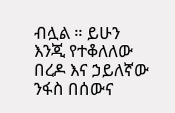ብሏል ። ይሁን እንጂ የተቆለለው በረዶ እና ኃይለኛው ንፋስ በሰውና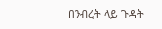በንብረት ላይ ጉዳት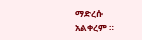ማድረሱ አልቀረም ።